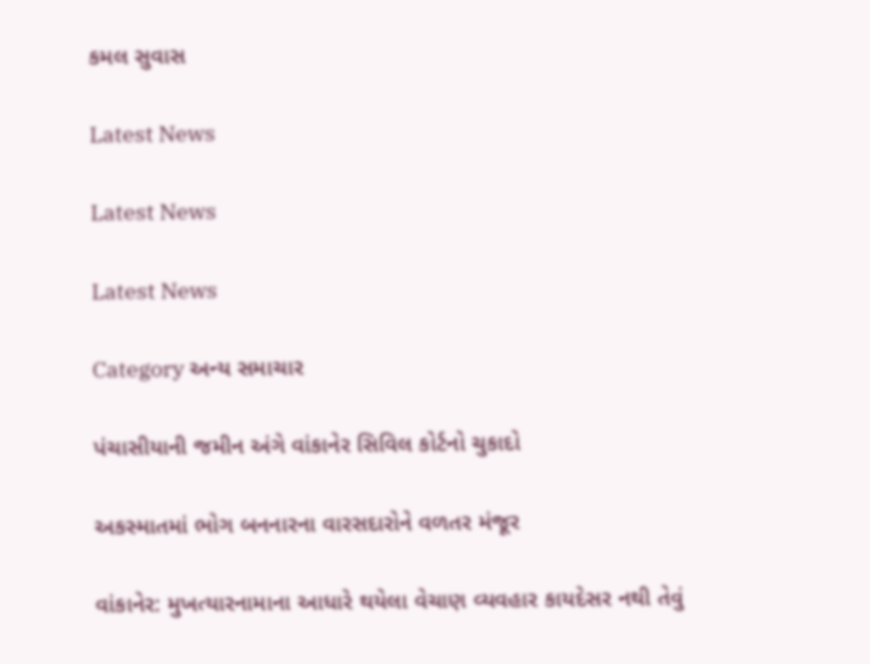કમલ સુવાસ

Latest News

Latest News

Latest News

Category અન્ય સમાચાર

પંચાસીયાની જમીન અંગે વાંકાનેર સિવિલ કોર્ટનો ચુકાદો

અકસ્માતમાં ભોગ બનનારના વારસદારોને વળતર મંજૂર

વાંકાનેર: મુખત્યારનામાના આધારે થયેલા વેચાણ વ્યવહાર કાયદેસર નથી તેવું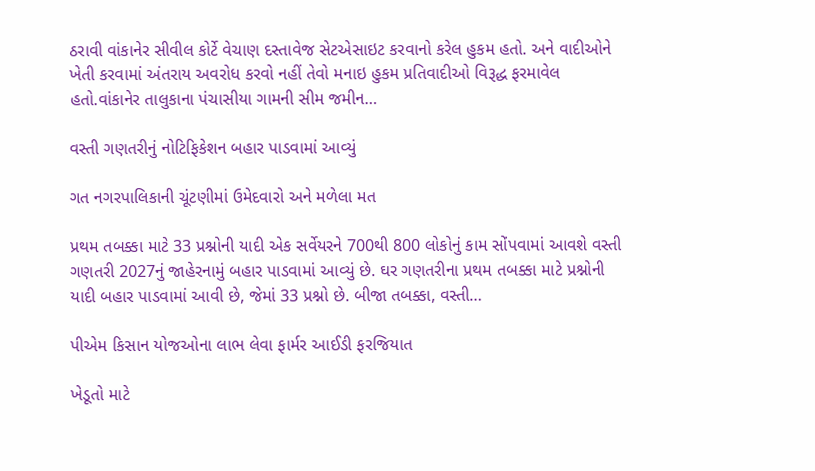ઠરાવી વાંકાનેર સીવીલ કોર્ટે વેચાણ દસ્તાવેજ સેટએસાઇટ કરવાનો કરેલ હુકમ હતો. અને વાદીઓને ખેતી કરવામાં અંતરાય અવરોધ કરવો નહીં તેવો મનાઇ હુકમ પ્રતિવાદીઓ વિરૂદ્ધ ફરમાવેલ હતો.વાંકાનેર તાલુકાના પંચાસીયા ગામની સીમ જમીન…

વસ્તી ગણતરીનું નોટિફિકેશન બહાર પાડવામાં આવ્યું

ગત નગરપાલિકાની ચૂંટણીમાં ઉમેદવારો અને મળેલા મત

પ્રથમ તબક્કા માટે 33 પ્રશ્નોની યાદી એક સર્વેયરને 700થી 800 લોકોનું કામ સોંપવામાં આવશે વસ્તી ગણતરી 2027નું જાહેરનામું બહાર પાડવામાં આવ્યું છે. ઘર ગણતરીના પ્રથમ તબક્કા માટે પ્રશ્નોની યાદી બહાર પાડવામાં આવી છે, જેમાં 33 પ્રશ્નો છે. બીજા તબક્કા, વસ્તી…

પીએમ કિસાન યોજઓના લાભ લેવા ફાર્મર આઈડી ફરજિયાત

ખેડૂતો માટે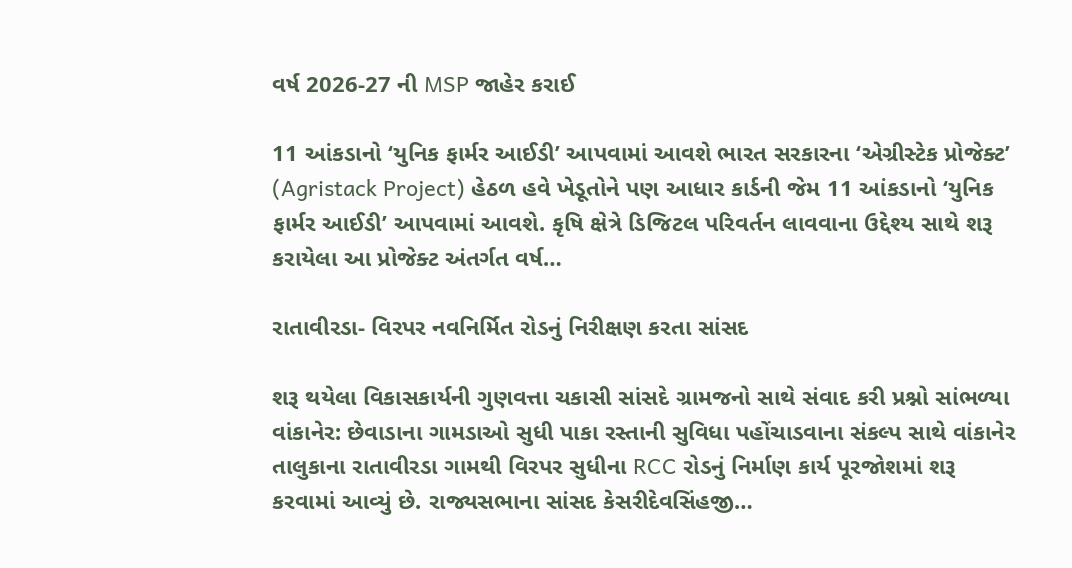વર્ષ 2026-27 ની MSP જાહેર કરાઈ

11 આંકડાનો ‘યુનિક ફાર્મર આઈડી’ આપવામાં આવશે ભારત સરકારના ‘એગ્રીસ્ટેક પ્રોજેક્ટ’ (Agristack Project) હેઠળ હવે ખેડૂતોને પણ આધાર કાર્ડની જેમ 11 આંકડાનો ‘યુનિક ફાર્મર આઈડી’ આપવામાં આવશે. કૃષિ ક્ષેત્રે ડિજિટલ પરિવર્તન લાવવાના ઉદ્દેશ્ય સાથે શરૂ કરાયેલા આ પ્રોજેક્ટ અંતર્ગત વર્ષ…

રાતાવીરડા- વિરપર નવનિર્મિત રોડનું નિરીક્ષણ કરતા સાંસદ

શરૂ થયેલા વિકાસકાર્યની ગુણવત્તા ચકાસી સાંસદે ગ્રામજનો સાથે સંવાદ કરી પ્રશ્નો સાંભળ્યા વાંકાનેર: છેવાડાના ગામડાઓ સુધી પાકા રસ્તાની સુવિધા પહોંચાડવાના સંકલ્પ સાથે વાંકાનેર તાલુકાના રાતાવીરડા ગામથી વિરપર સુધીના RCC રોડનું નિર્માણ કાર્ય પૂરજોશમાં શરૂ કરવામાં આવ્યું છે. રાજ્યસભાના સાંસદ કેસરીદેવસિંહજી…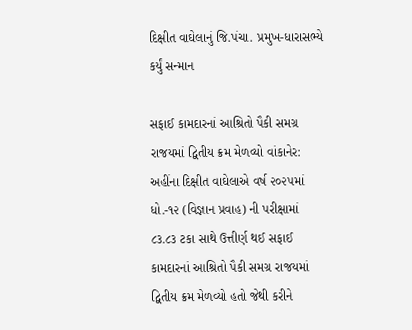દિક્ષીત વાઘેલાનું જિ.પંચા. પ્રમુખ-ધારાસભ્યે કર્યું સન્માન

સફાઈ કામદારનાં આશ્રિતો પૈકી સમગ્ર રાજયમાં દ્વિતીય ક્રમ મેળવ્યો વાંકાનેર: અહીંના દિક્ષીત વાઘેલાએ વર્ષ ૨૦૨૫માં ધો.-૧૨ (વિજ્ઞાન પ્રવાહ) ની પરીક્ષામાં ૮૩.૮૩ ટકા સાથે ઉત્તીર્ણ થઈ સફાઈ કામદારનાં આશ્રિતો પૈકી સમગ્ર રાજયમાં દ્વિતીય ક્રમ મેળવ્યો હતો જેથી કરીને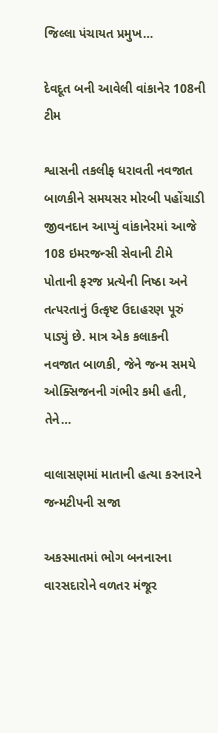જિલ્લા પંચાયત પ્રમુખ…

દેવદૂત બની આવેલી વાંકાનેર 108ની ટીમ

શ્વાસની તકલીફ ધરાવતી નવજાત બાળકીને સમયસર મોરબી પહોંચાડી જીવનદાન આપ્યું વાંકાનેરમાં આજે 108 ઇમરજન્સી સેવાની ટીમે પોતાની ફરજ પ્રત્યેની નિષ્ઠા અને તત્પરતાનું ઉત્કૃષ્ટ ઉદાહરણ પૂરું પાડ્યું છે. માત્ર એક કલાકની નવજાત બાળકી, જેને જન્મ સમયે ઓક્સિજનની ગંભીર કમી હતી, તેને…

વાલાસણમાં માતાની હત્યા કરનારને જન્મટીપની સજા

અકસ્માતમાં ભોગ બનનારના વારસદારોને વળતર મંજૂર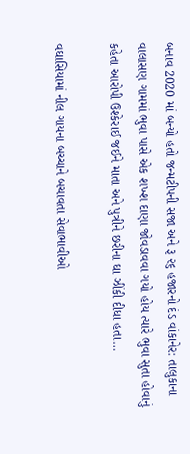બનાવ 2020 માં બન્યો હતો જન્મટીપની સજા અને રૂ ૨૬ હજારનો દંડ વાંકાનેર: તાલુકાના વાલાસણ ગામમાં ભુવા પાસે એક શખ્શ દાણા જોવડાવવા ગયો હોય ત્યારે ભુવા સુતા હોવાનું કહેતા આરોપી ઉશ્કેરાઈ જઈને માતા અને પુત્રીને છરીના ઘા ઝીંકી દીધા હતા…

વઘાસિયામાં નીલ ગાયના બચ્ચાને બચાવતા સેવાભાવીઓ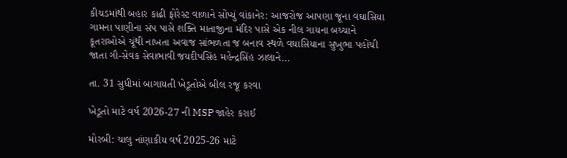કીચડમાંથી બહાર કાઢી ફોરેસ્ટ વાળાને સોંપ્યું વાંકાનેર: આજરોજ આપણા જૂના વઘાસિયા ગામના પાણીના સંપ પાસે શક્તિ માતાજીના મંદિર પાસે એક નીલ ગાયના બચ્ચાને કૂતરાઓએ ચૂંથી નાખતા અવાજ સાંભળતા જ બનાવ સ્થળે વઘાસિયાના સુખુભા પહોંચી જાતા ગૌ-સેવક સેવાભાવી જયદીપસિંહ મહેન્દ્રસિંહ ઝાલાને…

તા. 31 સુધીમાં બાગાયતી ખેડૂતોએ બીલ રજૂ કરવા

ખેડૂતો માટે વર્ષ 2026-27 ની MSP જાહેર કરાઈ

મોરબી: ચાલુ નાંણાકીય વર્ષ 2025-26 માટે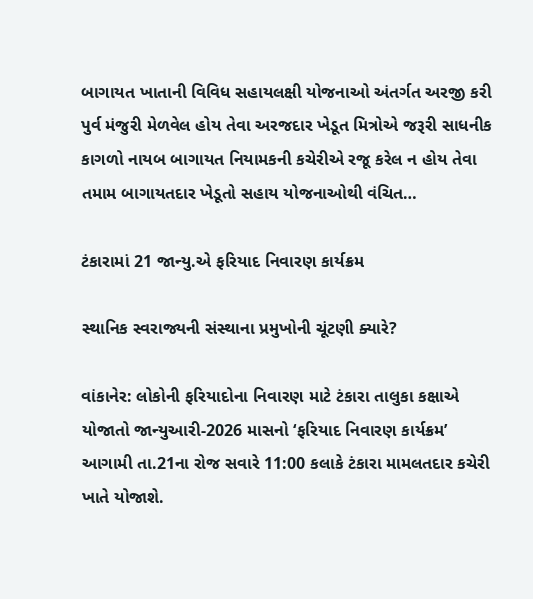બાગાયત ખાતાની વિવિધ સહાયલક્ષી યોજનાઓ અંતર્ગત અરજી કરી પુર્વ મંજુરી મેળવેલ હોય તેવા અરજદાર ખેડૂત મિત્રોએ જરૂરી સાધનીક કાગળો નાયબ બાગાયત નિયામકની કચેરીએ રજૂ કરેલ ન હોય તેવા તમામ બાગાયતદાર ખેડૂતો સહાય યોજનાઓથી વંચિત…

ટંકારામાં 21 જાન્યુ.એ ફરિયાદ નિવારણ કાર્યક્રમ

સ્થાનિક સ્વરાજ્યની સંસ્થાના પ્રમુખોની ચૂંટણી ક્યારે?

વાંકાનેર: લોકોની ફરિયાદોના નિવારણ માટે ટંકારા તાલુકા કક્ષાએ યોજાતો જાન્યુઆરી-2026 માસનો ‘ફરિયાદ નિવારણ કાર્યક્રમ’ આગામી તા.21ના રોજ સવારે 11:00 કલાકે ટંકારા મામલતદાર કચેરી ખાતે યોજાશે.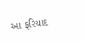આ ફરિયાદ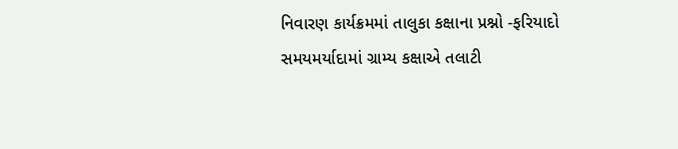નિવારણ કાર્યક્રમમાં તાલુકા કક્ષાના પ્રશ્નો -ફરિયાદો સમયમર્યાદામાં ગ્રામ્ય કક્ષાએ તલાટી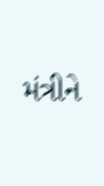મંત્રીને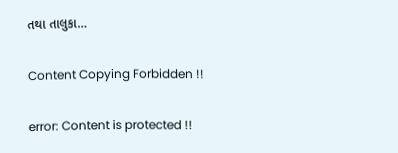તથા તાલુકા…

Content Copying Forbidden !!

error: Content is protected !!